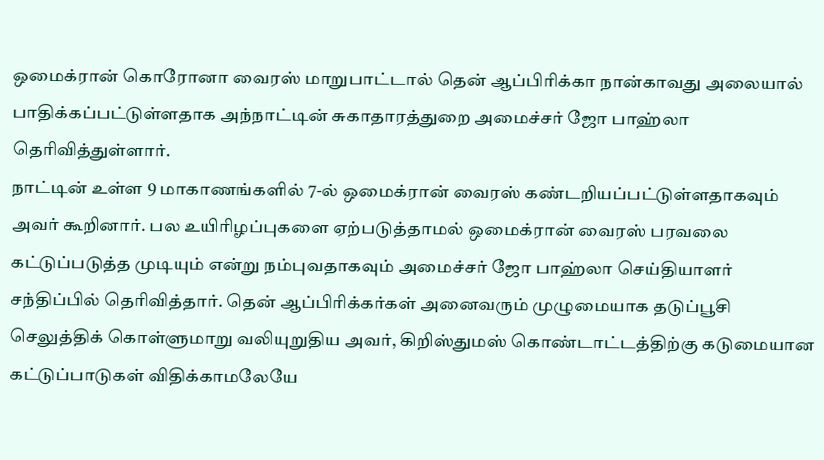ஒமைக்ரான் கொரோனா வைரஸ் மாறுபாட்டால் தென் ஆப்பிரிக்கா நான்காவது அலையால் பாதிக்கப்பட்டுள்ளதாக அந்நாட்டின் சுகாதாரத்துறை அமைச்சர் ஜோ பாஹ்லா தெரிவித்துள்ளார்.
நாட்டின் உள்ள 9 மாகாணங்களில் 7-ல் ஒமைக்ரான் வைரஸ் கண்டறியப்பட்டுள்ளதாகவும் அவர் கூறினார். பல உயிரிழப்புகளை ஏற்படுத்தாமல் ஒமைக்ரான் வைரஸ் பரவலை கட்டுப்படுத்த முடியும் என்று நம்புவதாகவும் அமைச்சர் ஜோ பாஹ்லா செய்தியாளர் சந்திப்பில் தெரிவித்தார். தென் ஆப்பிரிக்கர்கள் அனைவரும் முழுமையாக தடுப்பூசி செலுத்திக் கொள்ளுமாறு வலியுறுதிய அவர், கிறிஸ்துமஸ் கொண்டாட்டத்திற்கு கடுமையான கட்டுப்பாடுகள் விதிக்காமலேயே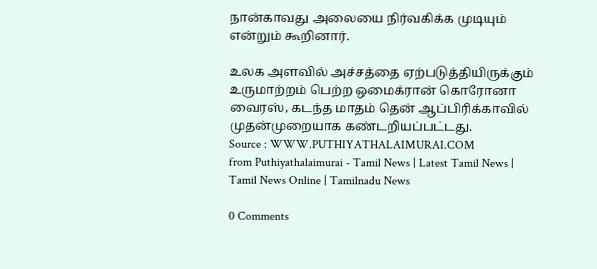நான்காவது அலையை நிர்வகிக்க முடியும் என்றும் கூறினார்.

உலக அளவில் அச்சத்தை ஏற்படுத்தியிருக்கும் உருமாற்றம் பெற்ற ஒமைக்ரான் கொரோனா வைரஸ், கடந்த மாதம் தென் ஆப்பிரிக்காவில் முதன்முறையாக கண்டறியப்பட்டது.
Source : WWW.PUTHIYATHALAIMURAI.COM
from Puthiyathalaimurai - Tamil News | Latest Tamil News | Tamil News Online | Tamilnadu News

0 Comments